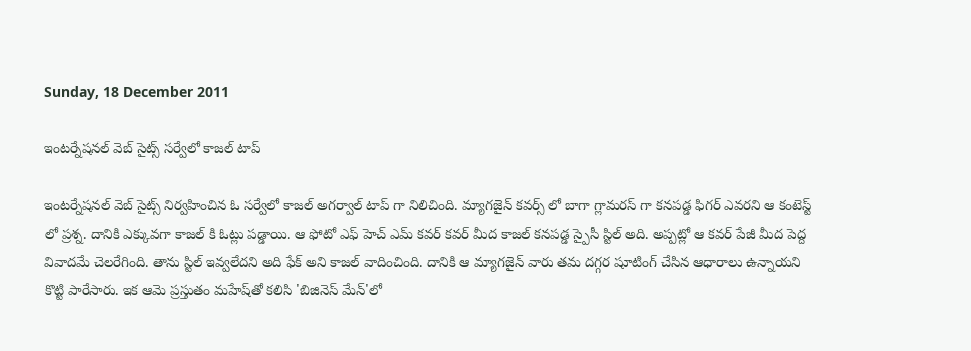Sunday, 18 December 2011

ఇంటర్నేషనల్ వెబ్ సైట్స్ సర్వేలో కాజల్ టాప్

ఇంటర్నేషనల్ వెబ్ సైట్స్ నిర్వహించిన ఓ సర్వేలో కాజల్ అగర్వాల్ టాప్ గా నిలిచింది. మ్యాగజైన్ కవర్స్ లో బాగా గ్లామరస్ గా కనపడ్డ ఫిగర్ ఎవరని ఆ కంటెస్ట్ లో ప్రశ్న. దానికి ఎక్కువగా కాజల్ కి ఓట్లు పడ్డాయి. ఆ ఫోటో ఎఫ్ హెచ్ ఎమ్ కవర్ కవర్ మీద కాజల్ కనపడ్డ స్పైసీ స్టిల్ అది. అప్పట్లో ఆ కవర్ పేజీ మీద పెద్ద వివాదమే చెలరేగింది. తాను స్టిల్ ఇవ్వలేదని అది ఫేక్ అని కాజల్ వాదించింది. దానికి ఆ మ్యాగజైన్ వారు తమ దగ్గర షూటింగ్ చేసిన ఆధారాలు ఉన్నాయని కొట్టి పారేసారు. ఇక ఆమె ప్రస్తుతం మహేష్‌తో కలిసి 'బిజినెస్‌ మేన్‌'లో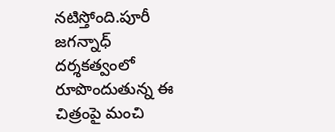నటిస్తోంది.పూరీ జగన్నాధ్ దర్శకత్వంలో రూపొందుతున్న ఈ చిత్రంపై మంచి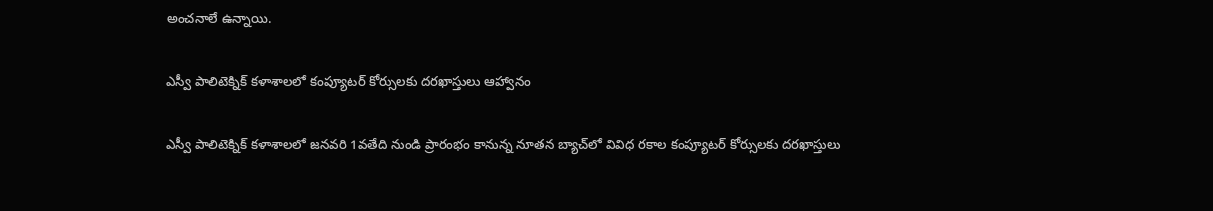అంచనాలే ఉన్నాయి.

ఎస్వీ పాలిటెక్నిక్ కళాశాలలో కంప్యూటర్ కోర్సులకు దరఖాస్తులు ఆహ్వానం

ఎస్వీ పాలిటెక్నిక్ కళాశాలలో జనవరి 1వతేది నుండి ప్రారంభం కానున్న నూతన బ్యాచ్‌లో వివిధ రకాల కంప్యూటర్ కోర్సులకు దరఖాస్తులు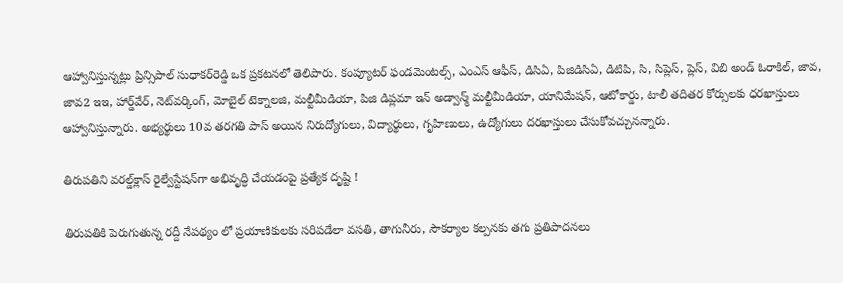ఆహ్వానిస్తున్నట్లు ప్రిన్సిపాల్ సుధాకర్‌రెడ్డి ఒక ప్రకటనలో తెలిపారు. కంప్యూటర్ ఫండమెంటల్స్, ఎంఎస్ ఆఫీస్, డిసిఏ, పిజిడిసిఏ, డిటిపి, సి, సిప్లెస్, ప్లెస్, విబి అండ్ ఓరాకిల్, జావ, జావ2 ఇఇ, హార్డ్‌వేర్, నెట్‌వర్కింగ్, మోబైల్ టెక్నాలజి, మల్టీమీడియా, పిజి డిప్లమా ఇన్ అడ్వాన్మ్ మల్టీమీడియా, యానిమేషన్, ఆటోకార్డు, టాలీ తదితర కోర్సులకు ధరఖాస్తులు ఆహ్వానిస్తున్నారు. అభ్యర్థులు 10వ తరగతి పాస్ అయిన నిరుద్యోగులు, విద్యార్థులు, గృహిణులు, ఉద్యోగులు దరఖాస్తులు చేసుకోవచ్చునన్నారు.

తిరుపతిని వరల్డ్‌క్లాస్ రైల్వేస్టేషన్‌గా అభివృద్ధి చేయడంపై ప్రత్యేక దృష్టి !

తిరుపతికి పెరుగుతున్న రద్దీ నేపథ్యం లో ప్రయాణికులకు సరిపడేలా వసతి, తాగునీరు, సౌకర్యాల కల్పనకు తగు ప్రతిపాదనలు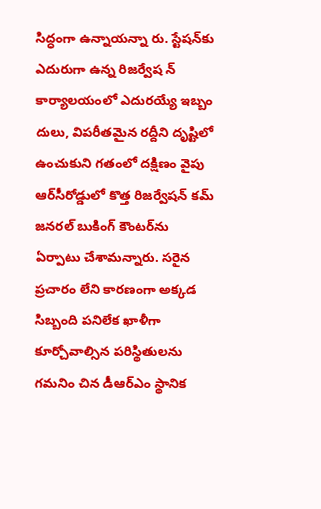సిద్ధంగా ఉన్నాయన్నా రు. స్టేషన్‌కు ఎదురుగా ఉన్న రిజర్వేష న్ కార్యాలయంలో ఎదురయ్యే ఇబ్బం దులు, విపరీతమైన రద్దీని దృష్టిలో ఉంచుకుని గతంలో దక్షిణం వైపు ఆర్‌సీరోడ్డులో కొత్త రిజర్వేషన్ కమ్ జనరల్ బుకింగ్ కౌంటర్‌ను ఏర్పాటు చేశామన్నారు. సరైన ప్రచారం లేని కారణంగా అక్కడ సిబ్బంది పనిలేక ఖాళీగా కూర్చోవాల్సిన పరిస్థితులను గమనిం చిన డీఆర్‌ఎం స్థానిక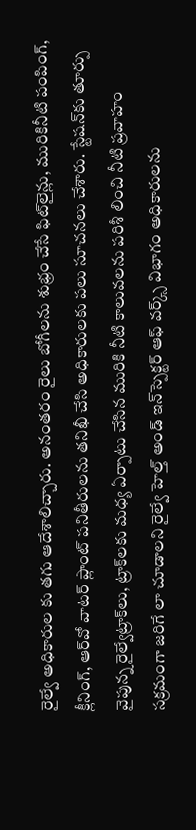రైల్వే అధికారుల కు తగు ఆదేశాలిచ్చారు. అనంతరం రైలు బోగీలను శుభ్రం చేసే ఫిట్‌లైన్లు, మురికినీటి పంపింగ్, క్లీనింగ్, ఆర్‌వో వాటర్ ప్లాంట్ పనితీరులను తనిఖీ చేసి అధికారులకు పలు సూచనలు చేశారు. స్టేషన్‌కు తూర్పు వైపున్న రైల్వేట్రాక్‌లు, ట్రాక్‌లకు మధ్య ఏర్పాటు చేసిన మురికి నీటి కాలువలను పరిశీ లించి నీటి ప్రవాహం సక్రమంగా జరిగే లా చూడాలని రైల్వే హెల్త్ అండ్ ఇన్‌స్పెక్టర్ ఆఫ్ వర్క్స్ విభాగం అధికారులను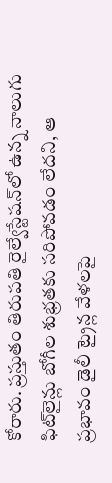కోరారు. ప్రస్తుతం తిరుపతి రైల్వేస్టేషన్‌లో ఉన్న నాలుగు ఫిట్‌లైన్లు బోగీల శుభ్రతకు సరిపోవడం లేదని, ఆ ప్రభావం డైలీ ట్రైన్ల వేళలపై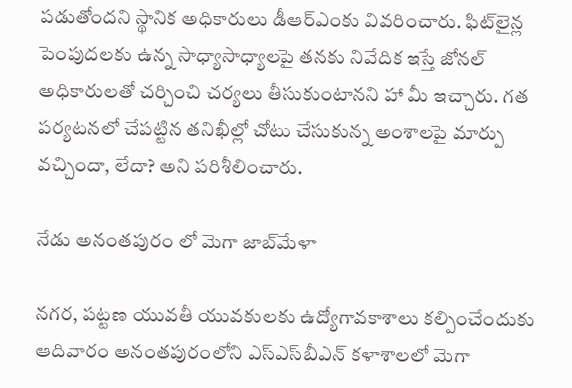పడుతోందని స్థానిక అధికారులు డీఆర్‌ఎంకు వివరించారు. ఫిట్‌లైన్ల పెంపుదలకు ఉన్న సాధ్యాసాధ్యాలపై తనకు నివేదిక ఇస్తే జోనల్ అధికారులతో చర్చించి చర్యలు తీసుకుంటానని హా మీ ఇచ్చారు. గత పర్యటనలో చేపట్టిన తనిఖీల్లో చోటు చేసుకున్న అంశాలపై మార్పు వచ్చిందా, లేదా? అని పరిశీలించారు.

నేడు అనంతపురం లో మెగా జాబ్‌మేళా

నగర, పట్టణ యువతీ యువకులకు ఉద్యోగావకాశాలు కల్పించేందుకు ఆదివారం అనంతపురంలోని ఎస్‌ఎస్‌బీఎన్ కళాశాలలో మెగా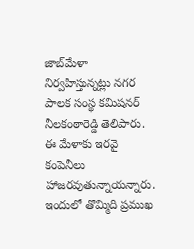జాబ్‌మేళా నిర్వహిస్తున్నట్లు నగర పాలక సంస్థ కమిషనర్ నీలకంఠారెడ్డి తెలిపారు. ఈ మేళాకు ఇరవై కంపెనీలు హాజరవుతున్నాయన్నారు. ఇందులో తొమ్మిది ప్రముఖ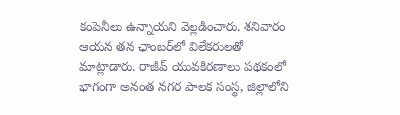కంపెనీలు ఉన్నాయని వెల్లడించారు. శనివారం ఆయన తన ఛాంబర్‌లో విలేకరులతో మాట్లాడారు. రాజీవ్ యువకిరణాలు పథకంలో భాగంగా అనంత నగర పాలక సంస్థ, జిల్లాలోని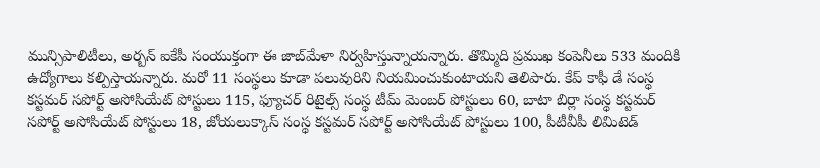మున్సిపాలిటీలు, అర్బన్ ఐకేపీ సంయుక్తంగా ఈ జాబ్‌మేళా నిర్వహిస్తున్నాయన్నారు. తొమ్మిది ప్రముఖ కంపెనీలు 533 మందికి ఉద్యోగాలు కల్పిస్తాయన్నారు. మరో 11 సంస్థలు కూడా పలువురిని నియమించుకుంటాయని తెలిపారు. కేప్ కాఫీ డే సంస్థ కస్టమర్ సపోర్ట్ అసోసియేట్ పోస్టులు 115, ఫ్యూచర్ రిటైల్స్ సంస్థ టీమ్ మెంబర్ పోస్టులు 60, బాటా బిర్లా సంస్థ కస్టమర్ సపోర్ట్ అసోసియేట్ పోస్టులు 18, జోయలుక్కాస్ సంస్థ కస్టమర్ సపోర్ట్ అసోసియేట్ పోస్టులు 100, పీటీవీపీ లిమిటెడ్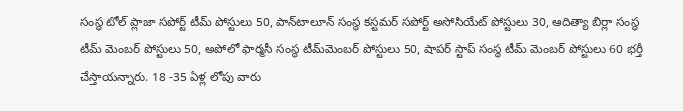సంస్థ టోల్ ప్లాజా సపోర్ట్ టీమ్ పోస్టులు 50, పాన్‌టాలూన్ సంస్థ కస్టమర్ సపోర్ట్ అసోసియేట్ పోస్టులు 30, ఆదిత్యా బిర్లా సంస్థ టీమ్ మెంబర్ పోస్టులు 50, అపోలో ఫార్మసీ సంస్థ టీమ్‌మెంబర్ పోస్టులు 50, షాపర్ స్టాప్ సంస్థ టీమ్ మెంబర్ పోస్టులు 60 భర్తీ చేస్తాయన్నారు. 18 -35 ఏళ్ల లోపు వారు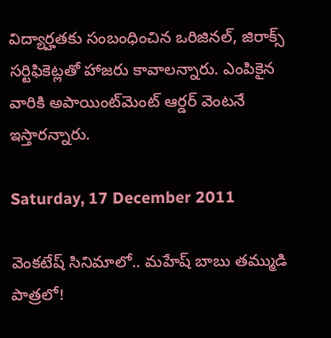విద్యార్హతకు సంబంధించిన ఒరిజినల్, జిరాక్స్ సర్టిఫికెట్లతో హాజరు కావాలన్నారు. ఎంపికైన వారికి అపాయింట్‌మెంట్ ఆర్డర్ వెంటనే ఇస్తారన్నారు.

Saturday, 17 December 2011

వెంకటేష్ సినిమాలో.. మహేష్ బాబు తమ్ముడి పాత్రలో!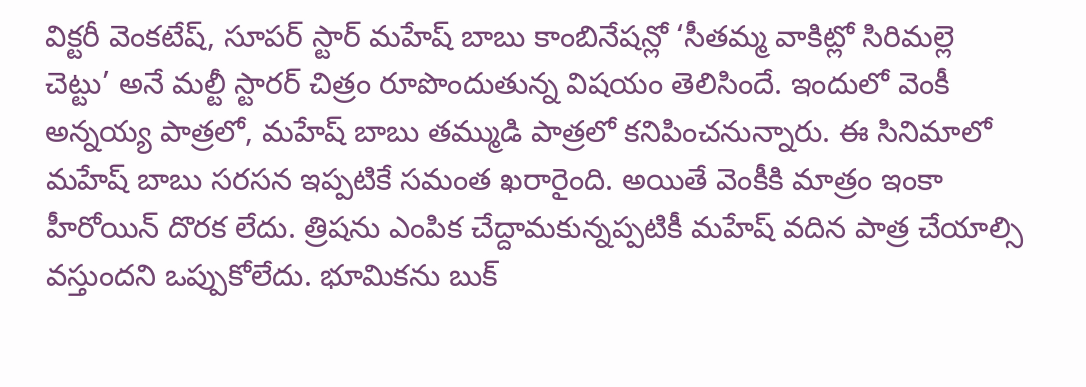విక్టరీ వెంకటేష్, సూపర్ స్టార్ మహేష్ బాబు కాంబినేషన్లో ‘సీతమ్మ వాకిట్లో సిరిమల్లె చెట్టు’ అనే మల్టీ స్టారర్ చిత్రం రూపొందుతున్న విషయం తెలిసిందే. ఇందులో వెంకీ అన్నయ్య పాత్రలో, మహేష్ బాబు తమ్ముడి పాత్రలో కనిపించనున్నారు. ఈ సినిమాలో మహేష్ బాబు సరసన ఇప్పటికే సమంత ఖరారైంది. అయితే వెంకీకి మాత్రం ఇంకా హీరోయిన్ దొరక లేదు. త్రిషను ఎంపిక చేద్దామకున్నప్పటికీ మహేష్ వదిన పాత్ర చేయాల్సి వస్తుందని ఒప్పుకోలేదు. భూమికను బుక్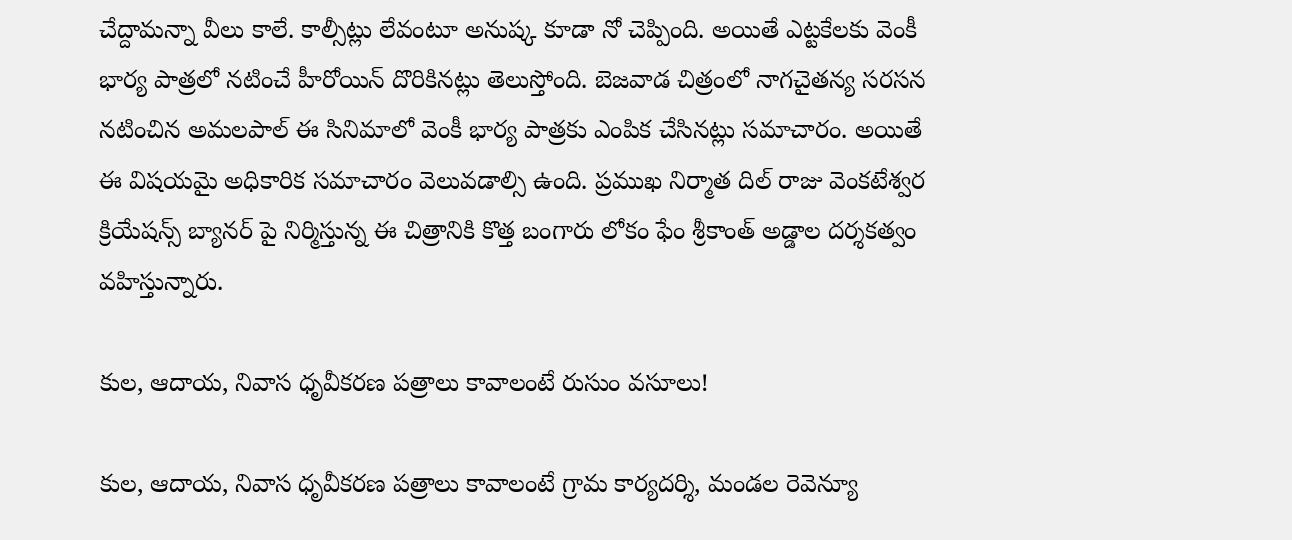చేద్దామన్నా వీలు కాలే. కాల్సీట్లు లేవంటూ అనుష్క కూడా నో చెప్పింది. అయితే ఎట్టకేలకు వెంకీ భార్య పాత్రలో నటించే హీరోయిన్ దొరికినట్లు తెలుస్తోంది. బెజవాడ చిత్రంలో నాగచైతన్య సరసన నటించిన అమలపాల్ ఈ సినిమాలో వెంకీ భార్య పాత్రకు ఎంపిక చేసినట్లు సమాచారం. అయితే ఈ విషయమై అధికారిక సమాచారం వెలువడాల్సి ఉంది. ప్రముఖ నిర్మాత దిల్ రాజు వెంకటేశ్వర క్రియేషన్స్ బ్యానర్ పై నిర్మిస్తున్న ఈ చిత్రానికి కొత్త బంగారు లోకం ఫేం శ్రీకాంత్ అడ్డాల దర్శకత్వం వహిస్తున్నారు.

కుల, ఆదాయ, నివాస ధృవీకరణ పత్రాలు కావాలంటే రుసుం వసూలు!

కుల, ఆదాయ, నివాస ధృవీకరణ పత్రాలు కావాలంటే గ్రామ కార్యదర్శి, మండల రెవెన్యూ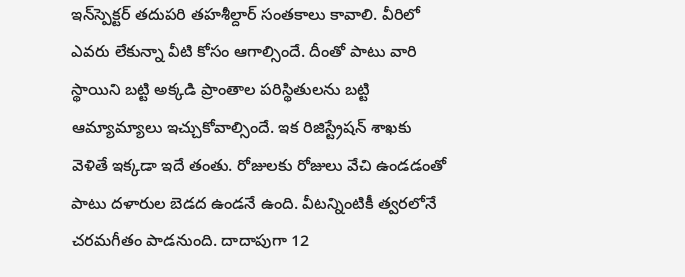ఇన్‌స్పెక్టర్ తదుపరి తహశీల్దార్ సంతకాలు కావాలి. వీరిలో ఎవరు లేకున్నా వీటి కోసం ఆగాల్సిందే. దీంతో పాటు వారి స్థాయిని బట్టి అక్కడి ప్రాంతాల పరిస్థితులను బట్టి ఆమ్యామ్యాలు ఇచ్చుకోవాల్సిందే. ఇక రిజిస్ట్రేషన్ శాఖకు వెళితే ఇక్కడా ఇదే తంతు. రోజులకు రోజులు వేచి ఉండడంతో పాటు దళారుల బెడద ఉండనే ఉంది. వీటన్నింటికీ త్వరలోనే చరమగీతం పాడనుంది. దాదాపుగా 12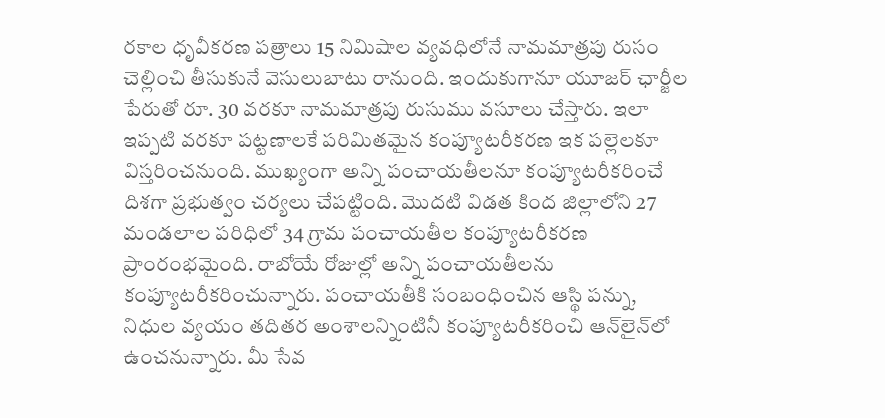రకాల ధృవీకరణ పత్రాలు 15 నిమిషాల వ్యవధిలోనే నామమాత్రపు రుసం చెల్లించి తీసుకునే వెసులుబాటు రానుంది. ఇందుకుగానూ యూజర్ ఛార్జీల పేరుతో రూ. 30 వరకూ నామమాత్రపు రుసుము వసూలు చేస్తారు. ఇలా ఇప్పటి వరకూ పట్టణాలకే పరిమితమైన కంప్యూటరీకరణ ఇక పల్లెలకూ విస్తరించనుంది. ముఖ్యంగా అన్ని పంచాయతీలనూ కంప్యూటరీకరించే దిశగా ప్రభుత్వం చర్యలు చేపట్టింది. మొదటి విడత కింద జిల్లాలోని 27 మండలాల పరిధిలో 34 గ్రామ పంచాయతీల కంప్యూటరీకరణ ప్రాంరంభమైంది. రాబోయే రోజుల్లో అన్ని పంచాయతీలను కంప్యూటరీకరించున్నారు. పంచాయతీకి సంబంధించిన ఆస్థి పన్ను, నిధుల వ్యయం తదితర అంశాలన్నింటినీ కంప్యూటరీకరించి ఆన్‌లైన్‌లో ఉంచనున్నారు. మీ సేవ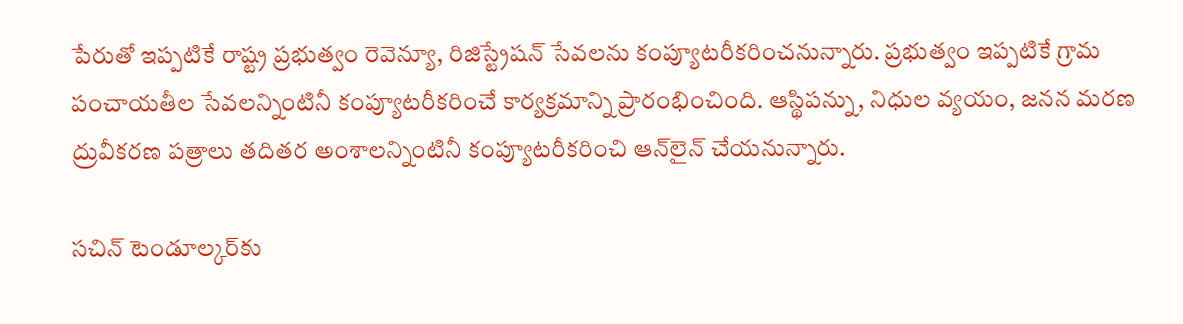పేరుతో ఇప్పటికే రాష్ట్ర ప్రభుత్వం రెవెన్యూ, రిజిస్ట్రేషన్ సేవలను కంప్యూటరీకరించనున్నారు. ప్రభుత్వం ఇప్పటికే గ్రామ పంచాయతీల సేవలన్నింటినీ కంప్యూటరీకరించే కార్యక్రమాన్ని ప్రారంభించింది. ఆస్థిపన్ను, నిధుల వ్యయం, జనన మరణ ద్రువీకరణ పత్రాలు తదితర అంశాలన్నింటినీ కంప్యూటరీకరించి ఆన్‌లైన్ చేయనున్నారు.

సచిన్ టెండూల్కర్‌కు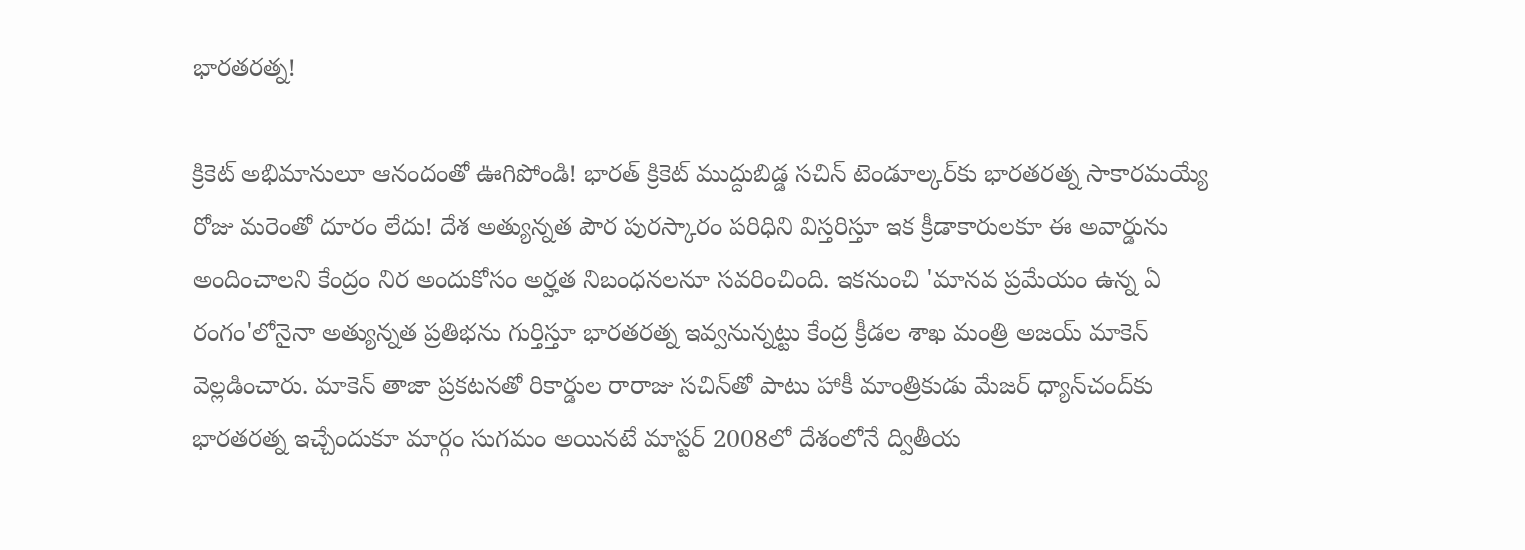భారతరత్న!

క్రికెట్ అభిమానులూ ఆనందంతో ఊగిపోండి! భారత్ క్రికెట్ ముద్దుబిడ్డ సచిన్ టెండూల్కర్‌కు భారతరత్న సాకారమయ్యే రోజు మరెంతో దూరం లేదు! దేశ అత్యున్నత పౌర పురస్కారం పరిధిని విస్తరిస్తూ ఇక క్రీడాకారులకూ ఈ అవార్డును అందించాలని కేంద్రం నిర అందుకోసం అర్హత నిబంధనలనూ సవరించింది. ఇకనుంచి 'మానవ ప్రమేయం ఉన్న ఏ రంగం'లోనైనా అత్యున్నత ప్రతిభను గుర్తిస్తూ భారతరత్న ఇవ్వనున్నట్టు కేంద్ర క్రీడల శాఖ మంత్రి అజయ్ మాకెన్ వెల్లడించారు. మాకెన్ తాజా ప్రకటనతో రికార్డుల రారాజు సచిన్‌తో పాటు హాకీ మాంత్రికుడు మేజర్ ధ్యాన్‌చంద్‌కు భారతరత్న ఇచ్చేందుకూ మార్గం సుగమం అయినటే మాస్టర్ 2008లో దేశంలోనే ద్వితీయ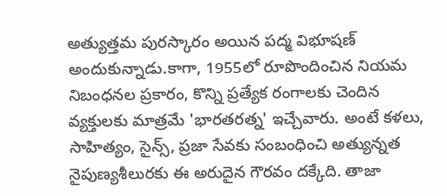అత్యుత్తమ పురస్కారం అయిన పద్మ విభూషణ్ అందుకున్నాడు.కాగా, 1955లో రూపొందించిన నియమ నిబంధనల ప్రకారం, కొన్ని ప్రత్యేక రంగాలకు చెందిన వ్యక్తులకు మాత్రమే 'భారతరత్న' ఇచ్చేవారు. అంటే కళలు, సాహిత్యం, సైన్స్, ప్రజా సేవకు సంబంధించి అత్యున్నత నైపుణ్యశీలురకు ఈ అరుదైన గౌరవం దక్కేది. తాజా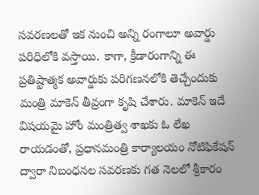సవరణలతో ఇక నుంచి అన్ని రంగాలూ అవార్డు పరిధిలోకి వస్తాయి. కాగా, క్రీడారంగాన్ని ఈ ప్రతిష్టాత్మక అవార్డుకు పరిగణనలోకి తెచ్చేందుకు మంత్రి మాకెన్ తీవ్రంగా కృషి చేశారు. మాకెన్ ఇదే విషయమై హోం మంత్రిత్వ శాఖకు ఓ లేఖ రాయడంతో, ప్రధానమంత్రి కార్యాలయం నోటిఫికేషన్ ద్వారా నిబంధనల సవరణకు గత నెలలో శ్రీకారం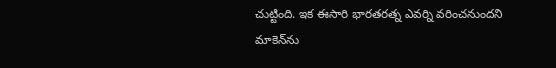చుట్టింది. ఇక ఈసారి భారతరత్న ఎవర్ని వరించనుందని మాకెన్‌ను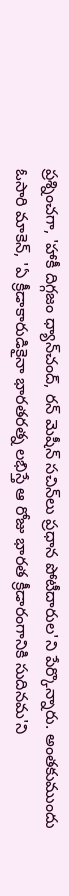ప్రశ్నించగా, 'హాకీ దిగ్గజం ధ్యాన్‌చంద్, రన్ మెషీన్ సచిన్‌లు ప్రధాన పోటీదారుల'ని పేర్కొన్నారు. అంతకుముందు ఓసారి మాకెన్, 'ఏ క్రీడాకారుడికైనా భారతరత్న లభిస్తే ఆ రోజు భారత క్రీడారంగానికి సుదినమ'ని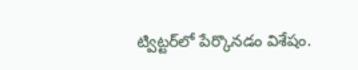ట్విట్టర్‌లో పేర్కొనడం విశేషం.